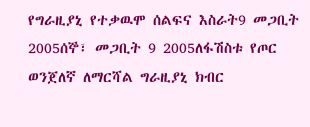የግራዚያኒ የተቃዉሞ ሰልፍና እስራት9 መጋቢት 2005ሰኞ፣ መጋቢት 9 2005ለፋሽስቱ የጦር ወንጀለኛ ለማርሻል ግራዚያኒ ክብር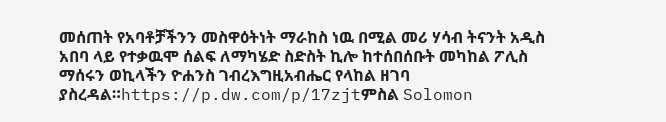መሰጠት የአባቶቻችንን መስዋዕትነት ማራከስ ነዉ በሚል መሪ ሃሳብ ትናንት አዲስ አበባ ላይ የተቃዉሞ ሰልፍ ለማካሄድ ስድስት ኪሎ ከተሰበሰቡት መካከል ፖሊስ ማሰሩን ወኪላችን ዮሐንስ ገብረእግዚአብሔር የላከል ዘገባ ያስረዳል።https://p.dw.com/p/17zjtምስል Solomon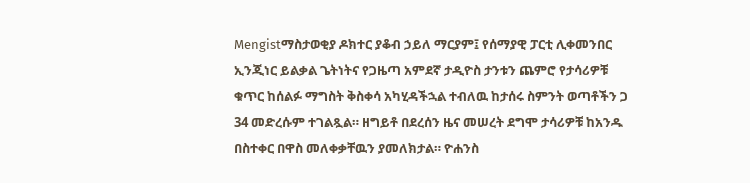Mengistማስታወቂያ ዶክተር ያቆብ ኃይለ ማርያም፤ የሰማያዊ ፓርቲ ሊቀመንበር ኢንጂነር ይልቃል ጌትነትና የጋዜጣ አምደኛ ታዲዮስ ታንቱን ጨምሮ የታሳሪዎቹ ቁጥር ከሰልፉ ማግስት ቅስቀሳ አካሂዳችኋል ተብለዉ ከታሰሩ ስምንት ወጣቶችን ጋ 34 መድረሱም ተገልጿል። ዘግይቶ በደረሰን ዜና መሠረት ደግሞ ታሳሪዎቹ ከአንዱ በስተቀር በዋስ መለቀቃቸዉን ያመለክታል። ዮሐንስ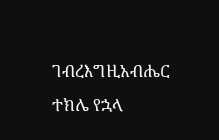ገብረእግዚአብሔር ተክሌ የኋላ